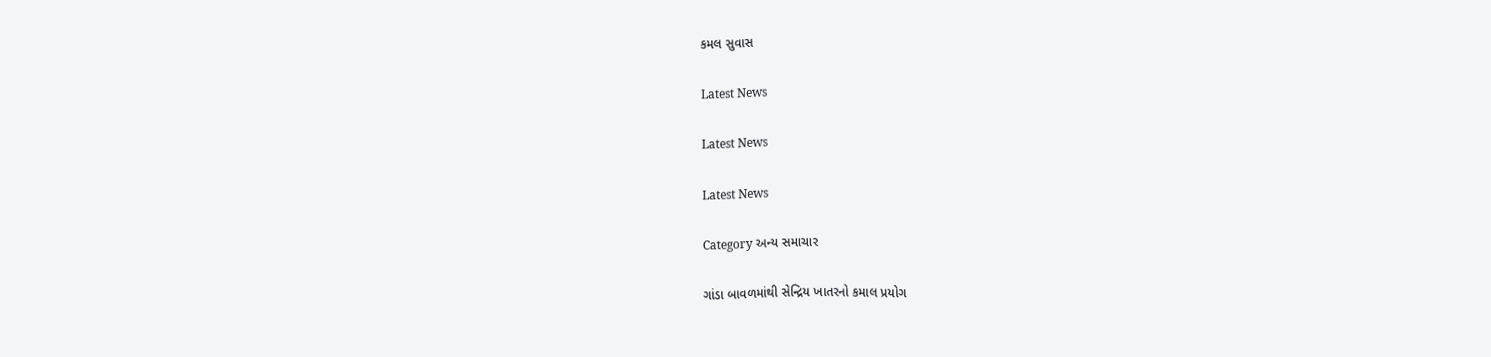કમલ સુવાસ

Latest News

Latest News

Latest News

Category અન્ય સમાચાર

ગાંડા બાવળમાંથી સેન્દ્રિય ખાતરનો કમાલ પ્રયોગ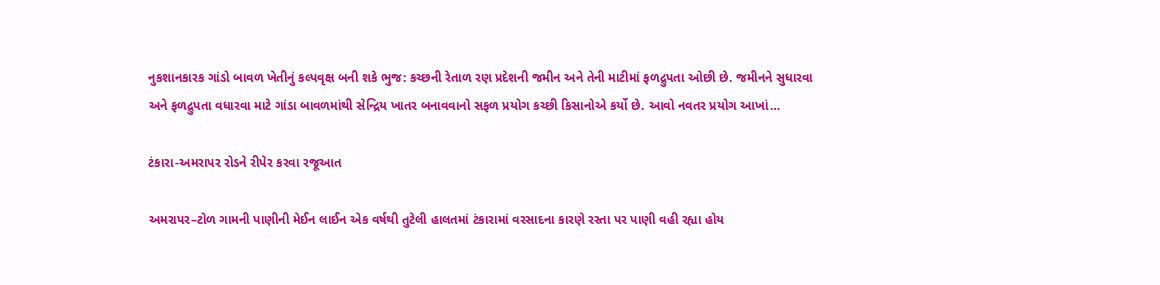નુકશાનકારક ગાંડો બાવળ ખેતીનું કલ્પવૃક્ષ બની શકે ભુજ: કચ્છની રેતાળ રણ પ્રદેશની જમીન અને તેની માટીમાં ફળદ્રુપતા ઓછી છે. જમીનને સુધારવા અને ફળદ્રુપતા વધારવા માટે ગાંડા બાવળમાંથી સેન્દ્રિય ખાતર બનાવવાનો સફળ પ્રયોગ કચ્છી કિસાનોએ કર્યો છે. આવો નવતર પ્રયોગ આખાં…

ટંકારા-અમરાપર રોડને રીપેર કરવા રજૂઆત

અમરાપર–ટોળ ગામની પાણીની મેઈન લાઈન એક વર્ષથી તુટેલી હાલતમાં ટંકારામાં વરસાદના કારણે રસ્તા પર પાણી વહી રહ્યા હોય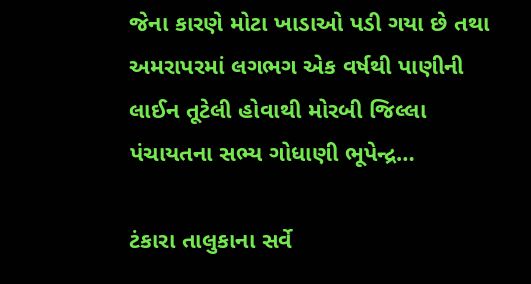જેના કારણે મોટા ખાડાઓ પડી ગયા છે તથા અમરાપરમાં લગભગ એક વર્ષથી પાણીની લાઈન તૂટેલી હોવાથી મોરબી જિલ્લા પંચાયતના સભ્ય ગોધાણી ભૂપેન્દ્ર…

ટંકારા તાલુકાના સર્વે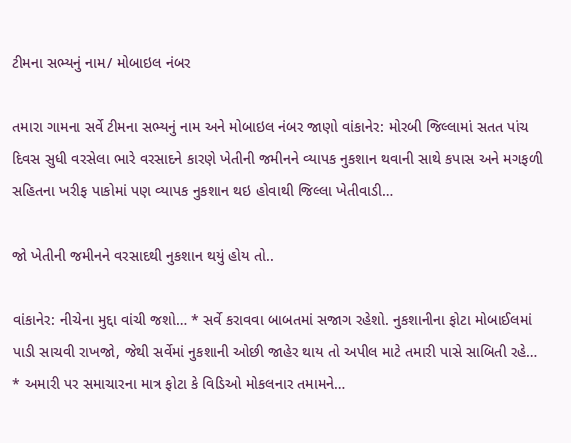ટીમના સભ્યનું નામ/ મોબાઇલ નંબર

તમારા ગામના સર્વે ટીમના સભ્યનું નામ અને મોબાઇલ નંબર જાણો વાંકાનેર: મોરબી જિલ્લામાં સતત પાંચ દિવસ સુધી વરસેલા ભારે વરસાદને કારણે ખેતીની જમીનને વ્યાપક નુકશાન થવાની સાથે કપાસ અને મગફળી સહિતના ખરીફ પાકોમાં પણ વ્યાપક નુકશાન થઇ હોવાથી જિલ્લા ખેતીવાડી…

જો ખેતીની જમીનને વરસાદથી નુકશાન થયું હોય તો..

વાંકાનેર: નીચેના મુદ્દા વાંચી જશો… * સર્વે કરાવવા બાબતમાં સજાગ રહેશો. નુકશાનીના ફોટા મોબાઈલમાં પાડી સાચવી રાખજો, જેથી સર્વેમાં નુકશાની ઓછી જાહેર થાય તો અપીલ માટે તમારી પાસે સાબિતી રહે… * અમારી પર સમાચારના માત્ર ફોટા કે વિડિઓ મોકલનાર તમામને…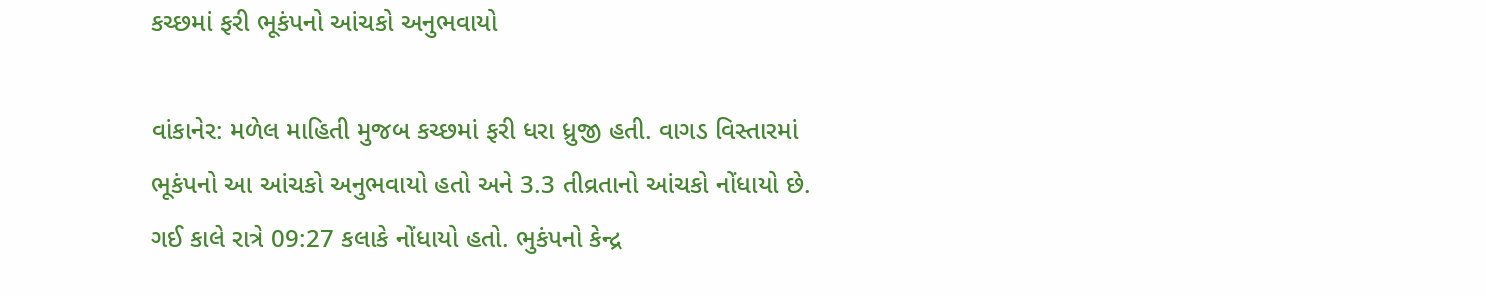કચ્છમાં ફરી ભૂકંપનો આંચકો અનુભવાયો

વાંકાનેર: મળેલ માહિતી મુજબ કચ્છમાં ફરી ધરા ધ્રુજી હતી. વાગડ વિસ્તારમાં ભૂકંપનો આ આંચકો અનુભવાયો હતો અને 3.3 તીવ્રતાનો આંચકો નોંધાયો છે. ગઈ કાલે રાત્રે 09:27 કલાકે નોંધાયો હતો. ભુકંપનો કેન્દ્ર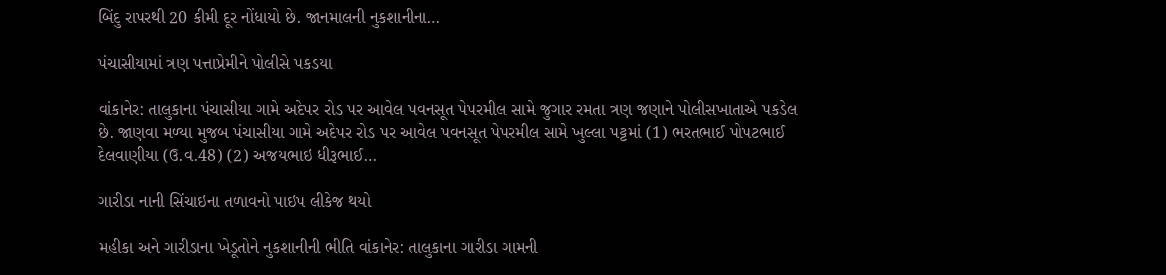બિંદુ રાપરથી 20 કીમી દૂર નોંધાયો છે. જાનમાલની નુકશાનીના…

પંચાસીયામાં ત્રણ પત્તાપ્રેમીને પોલીસે પકડયા

વાંકાનેર: તાલુકાના પંચાસીયા ગામે અદેપર રોડ પર આવેલ પવનસૂત પેપરમીલ સામે જુગાર રમતા ત્રણ જણાને પોલીસખાતાએ પકડેલ છે. જાણવા મળ્યા મુજબ પંચાસીયા ગામે અદેપર રોડ પર આવેલ પવનસૂત પેપરમીલ સામે ખુલ્લા પટ્ટમાં (1) ભરતભાઈ પોપટભાઈ દેલવાણીયા (ઉ.વ.48) (2) અજયભાઇ ધીરૂભાઈ…

ગારીડા નાની સિંચાઇના તળાવનો પાઇપ લીકેજ થયો

મહીકા અને ગારીડાના ખેડૂતોને નુકશાનીની ભીતિ વાંકાનેર: તાલુકાના ગારીડા ગામની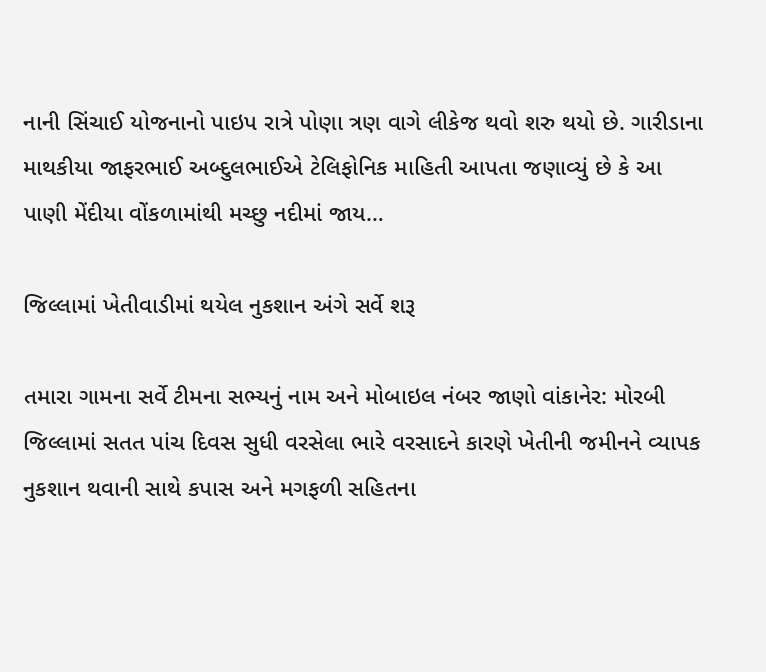નાની સિંચાઈ યોજનાનો પાઇપ રાત્રે પોણા ત્રણ વાગે લીકેજ થવો શરુ થયો છે. ગારીડાના માથકીયા જાફરભાઈ અબ્દુલભાઈએ ટેલિફોનિક માહિતી આપતા જણાવ્યું છે કે આ પાણી મેંદીયા વોંકળામાંથી મચ્છુ નદીમાં જાય…

જિલ્લામાં ખેતીવાડીમાં થયેલ નુકશાન અંગે સર્વે શરૂ

તમારા ગામના સર્વે ટીમના સભ્યનું નામ અને મોબાઇલ નંબર જાણો વાંકાનેર: મોરબી જિલ્લામાં સતત પાંચ દિવસ સુધી વરસેલા ભારે વરસાદને કારણે ખેતીની જમીનને વ્યાપક નુકશાન થવાની સાથે કપાસ અને મગફળી સહિતના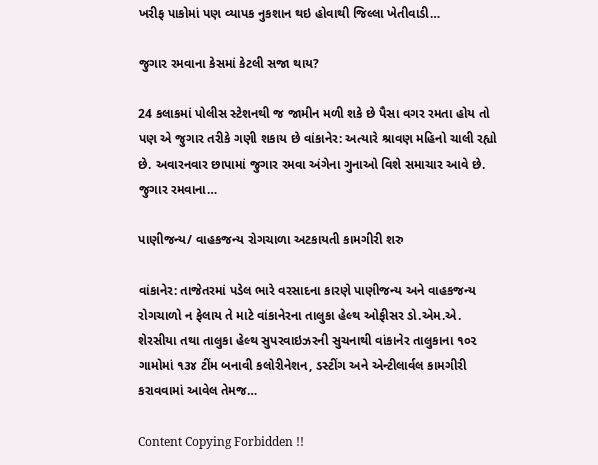ખરીફ પાકોમાં પણ વ્યાપક નુકશાન થઇ હોવાથી જિલ્લા ખેતીવાડી…

જુગાર રમવાના કેસમાં કેટલી સજા થાય?

24 કલાકમાં પોલીસ સ્ટેશનથી જ જામીન મળી શકે છે પૈસા વગર રમતા હોય તો પણ એ જુગાર તરીકે ગણી શકાય છે વાંકાનેર: અત્યારે શ્રાવણ મહિનો ચાલી રહ્યો છે. અવારનવાર છાપામાં જુગાર રમવા અંગેના ગુનાઓ વિશે સમાચાર આવે છે. જુગાર રમવાના…

પાણીજન્ય/ વાહકજન્ય રોગચાળા અટકાયતી કામગીરી શરુ

વાંકાનેર: તાજેતરમાં પડેલ ભારે વરસાદના કારણે પાણીજન્ય અને વાહકજન્ય રોગચાળો ન ફેલાય તે માટે વાંકાનેરના તાલુકા હેલ્થ ઓફીસર ડો.એમ.એ. શેરસીયા તથા તાલુકા હેલ્થ સુપરવાઇઝરની સુચનાથી વાંકાનેર તાલુકાના ૧૦૨ ગામોમાં ૧૩૪ ટીંમ બનાવી કલોરીનેશન, ડસ્ટીંગ અને એન્ટીલાર્વલ કામગીરી કરાવવામાં આવેલ તેમજ…

Content Copying Forbidden !!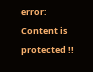error: Content is protected !!